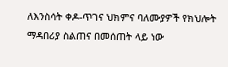ለእንስሳት ቀዶ-ጥገና ህክምና ባለሙያዎች የክህሎት ማዳበሪያ ስልጠና በመሰጠት ላይ ነው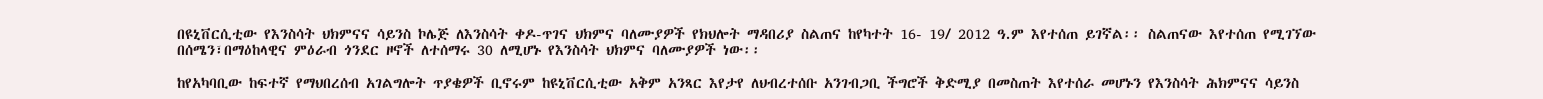በዩኒቨርሲቲው የእንስሳት ህክምናና ሳይንስ ኮሌጅ ለእንስሳት ቀዶ-ጥገና ህክምና ባለሙያዎች የክህሎት ማዳበሪያ ስልጠና ከየካተት 16- 19/ 2012 ዓ.ም እየተሰጠ ይገኛል፡፡ ስልጠናው እየተሰጠ የሚገኘው በሰሜን፣በማዕከላዊና ምዕራብ ጎንደር ዞኖች ለተሰማሩ 30 ለሚሆኑ የእንስሳት ህክምና ባለሙያዎች ነው፡፡

ከየአካባቢው ከፍተኛ የማህበረሰብ አገልግሎት ጥያቄዎች ቢኖሩም ከዩኒቨርሲቲው አቅም አንጻር እየታየ ለህብረተሰቡ አንገብጋቢ ችግሮች ቅድሚያ በመስጠት እየተሰራ መሆኑን የእንስሳት ሕክምናና ሳይንስ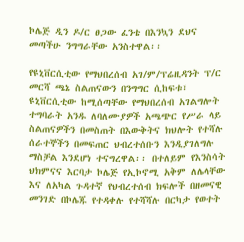ኮሌጅ ዲን ዶ/ር ፀጋው ፈንቴ በእንኳን ደህና መጣችሁ ንግግራቸው አንስተዋል፡፡

የዩኒቨርሲቲው የማህበረሰብ አገ/ም/ፕሬዚዳንት ፕ/ር መርሻ ጫኔ ስልጠናውን በንግግር ሲከፍቱ፣ ዩኒቨርሲቲው ከሚሰጣቸው የማህበረሰብ አገልግሎት ተግባራት አንዱ ለባለሙያዎች አጫጭር የሥራ ላይ ስልጠናዎችን በመስጠት በእውቅትና ክህሎት የተሻሉ ሰራተኞችን በመፍጠር ህብረተሰቡን እንዲያገለግሉ ማስቻል እንደሆነ ተናግረዋል፡፡ በተለይም የእንስሳት ህክምናና እርባታ ኮሌጅ የኢኮኖሚ አቅም ለሌላቸው እና ለአካል ጉዳተኛ የህብረተሰብ ክፍሎች በዘመናዊ መንገድ በኮሌጁ የተዳቀሉ የተሻሻሉ በርካታ የወተት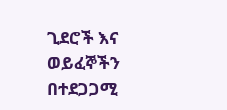ጊደሮች እና ወይፈኞችን በተደጋጋሚ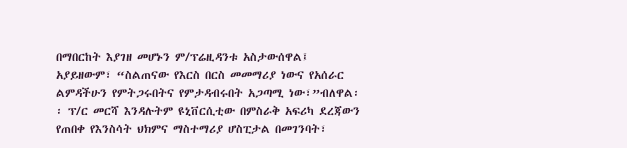በማበርከት እያገዘ መሆኑን ም/ፕሬዚዳንቱ አስታውሰዋል፤ አያይዘውም፣ “ስልጠናው የእርስ በርስ መመማሪያ ነውና የአሰራር ልምዳችሁን የምትጋሩበትና የምታዳብሩበት አጋጣሚ ነው፣”ብለዋል፡፡ ፕ/ር መርሻ እንዳሉትም ዩኒቨርሲቲው በምስራቅ አፍሪካ ደረጃውን የጠበቀ የእንስሳት ህክምና ማስተማሪያ ሆስፒታል በመገንባት፣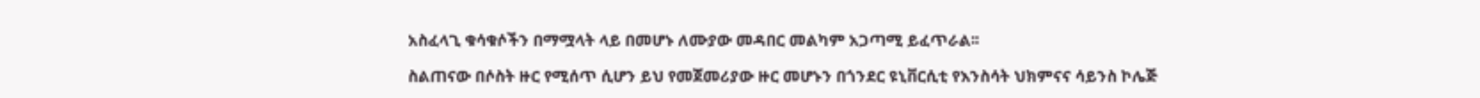አስፈላጊ ቁሳቁሶችን በማሟላት ላይ በመሆኑ ለሙያው መዳበር መልካም አጋጣሚ ይፈጥራል፡፡

ስልጠናው በሶስት ዙር የሚሰጥ ሲሆን ይህ የመጀመሪያው ዙር መሆኑን በጎንደር ዩኒቨርሲቲ የእንስሳት ህክምናና ሳይንስ ኮሌጅ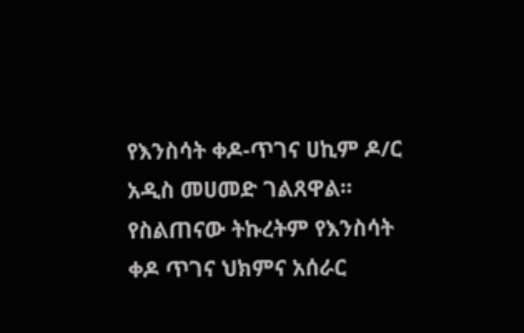የእንስሳት ቀዶ-ጥገና ሀኪም ዶ/ር አዲስ መሀመድ ገልጸዋል፡፡ የስልጠናው ትኩረትም የእንስሳት ቀዶ ጥገና ህክምና አሰራር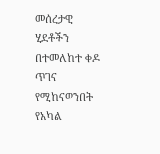መሰረታዊ ሂደቶችን በተመለከተ ቀዶ ጥገና የሚከናወንበት የአካል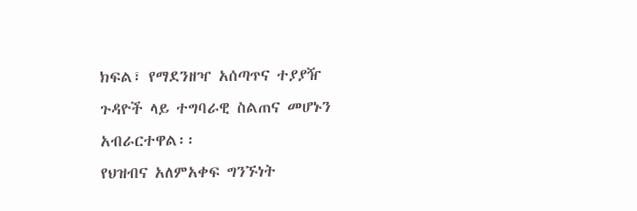ክፍል፣ የማደንዘዣ አሰጣጥና ተያያዥ ጉዳዮች ላይ ተግባራዊ ስልጠና መሆኑን አብራርተዋል፡፡
የህዝብና አለምአቀፍ ግንኙነት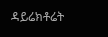ዳይሬክቶሬት